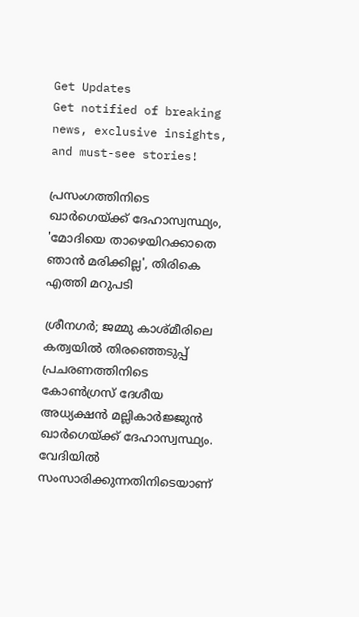Get Updates
Get notified of breaking news, exclusive insights, and must-see stories!

പ്രസംഗത്തിനിടെ ഖാർഗെയ്ക്ക് ദേഹാസ്വസ്ഥ്യം, 'മോദിയെ താഴെയിറക്കാതെ ഞാൻ മരിക്കില്ല', തിരികെ എത്തി മറുപടി

ശ്രീനഗർ; ജമ്മു കാശ്മീരിലെ കത്വയിൽ തിരഞ്ഞെടുപ്പ് പ്രചരണത്തിനിടെ കോൺഗ്രസ് ദേശീയ അധ്യക്ഷൻ മല്ലികാർജ്ജുൻ ഖാർഗെയ്ക്ക് ദേഹാസ്വസ്ഥ്യം. വേദിയിൽ സംസാരിക്കുന്നതിനിടെയാണ്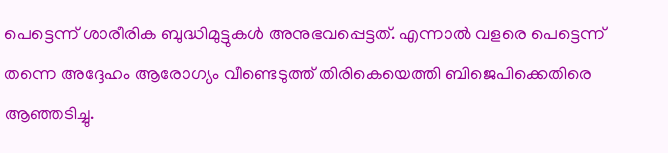പെട്ടെന്ന് ശാരീരിക ബുദ്ധിമുട്ടുകൾ അനുഭവപ്പെട്ടത്. എന്നാൽ വളരെ പെട്ടെന്ന് തന്നെ അദ്ദേഹം ആരോഗ്യം വീണ്ടെടുത്ത് തിരികെയെത്തി ബിജെപിക്കെതിരെ ആഞ്ഞടിച്ചു.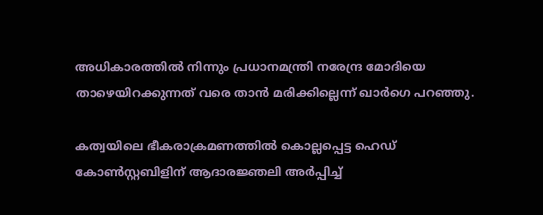അധികാരത്തിൽ നിന്നും പ്രധാനമന്ത്രി നരേന്ദ്ര മോദിയെ താഴെയിറക്കുന്നത് വരെ താൻ മരിക്കില്ലെന്ന് ഖാർഗെ പറഞ്ഞു.

കത്വയിലെ ഭീകരാക്രമണത്തിൽ കൊല്ലപ്പെട്ട ഹെഡ് കോൺസ്റ്റബിളിന് ആദാരജ്ഞലി അർപ്പിച്ച്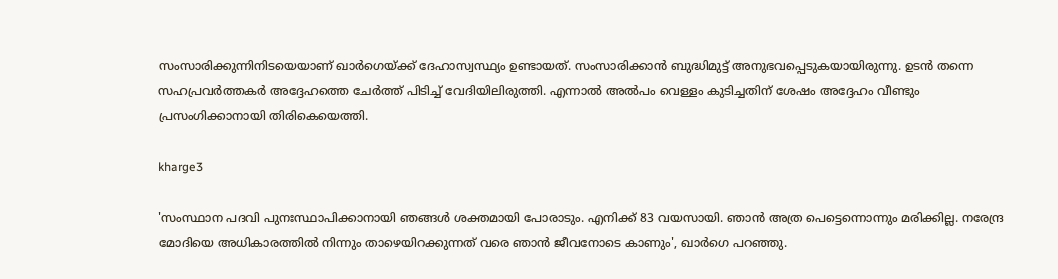സംസാരിക്കുന്നിനിടയെയാണ് ഖാർഗെയ്ക്ക് ദേഹാസ്വസ്ഥ്യം ഉണ്ടായത്. സംസാരിക്കാൻ ബുദ്ധിമുട്ട് അനുഭവപ്പെടുകയായിരുന്നു. ഉടൻ തന്നെ സഹപ്രവർത്തകർ അദ്ദേഹത്തെ ചേർത്ത് പിടിച്ച് വേദിയിലിരുത്തി. എന്നാൽ അൽപം വെള്ളം കുടിച്ചതിന് ശേഷം അദ്ദേഹം വീണ്ടും പ്രസംഗിക്കാനായി തിരികെയെത്തി.

kharge3

'സംസ്ഥാന പദവി പുനഃസ്ഥാപിക്കാനായി ഞങ്ങൾ ശക്തമായി പോരാടും. എനിക്ക് 83 വയസായി. ഞാൻ അത്ര പെട്ടെന്നൊന്നും മരിക്കില്ല. നരേന്ദ്ര മോദിയെ അധികാരത്തിൽ നിന്നും താഴെയിറക്കുന്നത് വരെ ഞാൻ ജീവനോടെ കാണും', ഖാർഗെ പറഞ്ഞു.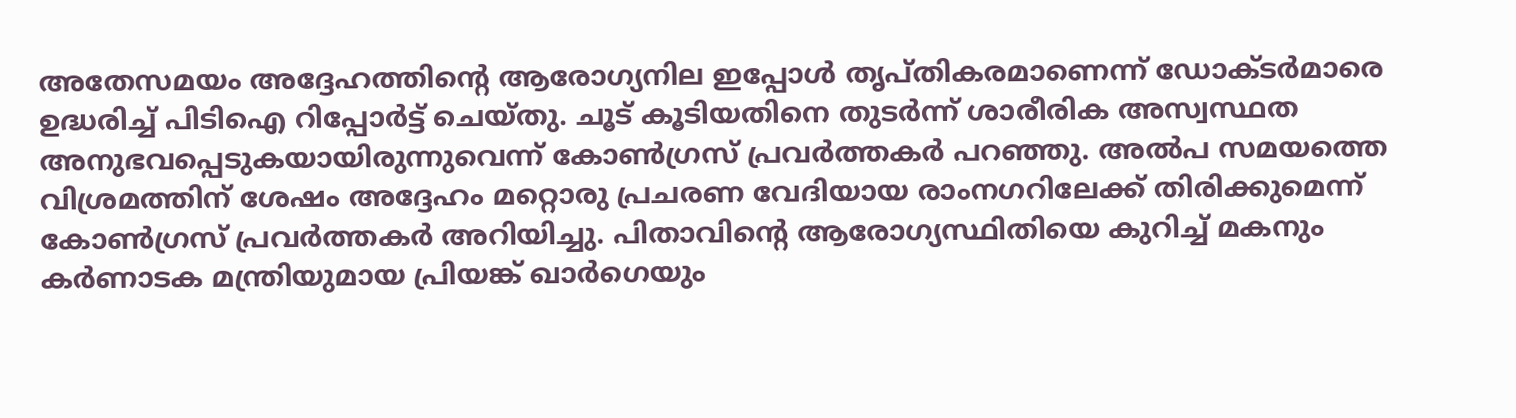അതേസമയം അദ്ദേഹത്തിന്റെ ആരോഗ്യനില ഇപ്പോൾ തൃപ്തികരമാണെന്ന് ഡോക്ടർമാരെ ഉദ്ധരിച്ച് പിടിഐ റിപ്പോർട്ട് ചെയ്തു. ചൂട് കൂടിയതിനെ തുടർന്ന് ശാരീരിക അസ്വസ്ഥത അനുഭവപ്പെടുകയായിരുന്നുവെന്ന് കോൺഗ്രസ് പ്രവർത്തകർ പറഞ്ഞു. അൽപ സമയത്തെ വിശ്രമത്തിന് ശേഷം അദ്ദേഹം മറ്റൊരു പ്രചരണ വേദിയായ രാംനഗറിലേക്ക് തിരിക്കുമെന്ന് കോൺഗ്രസ് പ്രവർത്തകർ അറിയിച്ചു. പിതാവിന്റെ ആരോഗ്യസ്ഥിതിയെ കുറിച്ച് മകനും കർണാടക മന്ത്രിയുമായ പ്രിയങ്ക് ഖാർഗെയും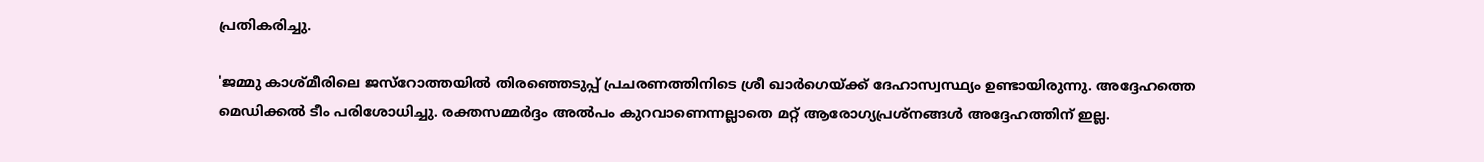പ്രതികരിച്ചു.

'ജമ്മു കാശ്മീരിലെ ജസ്റോത്തയിൽ തിരഞ്ഞെടുപ്പ് പ്രചരണത്തിനിടെ ശ്രീ ഖാർഗെയ്ക്ക് ദേഹാസ്വസ്ഥ്യം ഉണ്ടായിരുന്നു. അദ്ദേഹത്തെ മെഡിക്കൽ ടീം പരിശോധിച്ചു. രക്തസമ്മർദ്ദം അൽപം കുറ‍വാണെന്നല്ലാതെ മറ്റ് ആരോഗ്യപ്രശ്നങ്ങൾ അദ്ദേഹത്തിന് ഇല്ല.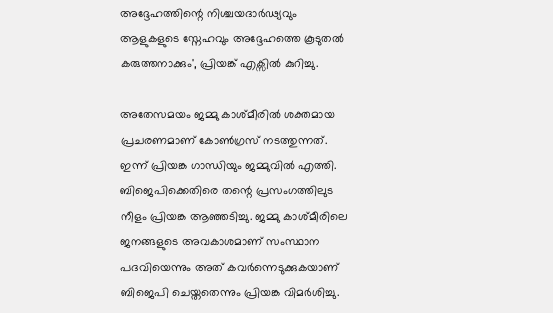അദ്ദേഹത്തിന്റെ നിശ്ചയദാർഢ്യവും ആളുകളുടെ സ്നേഹവും അദ്ദേഹത്തെ കൂടുതൽ കരുത്തനാക്കും', പ്രിയങ്ക് എക്സിൽ കുറിച്ചു.

അതേസമയം ജമ്മു കാശ്മീരിൽ ശക്തമായ പ്രചരണമാണ് കോൺഗ്രസ് നടത്തുന്നത്. ഇന്ന് പ്രിയങ്ക ഗാന്ധിയും ജമ്മുവിൽ എത്തി. ബിജെപിക്കെതിരെ തന്റെ പ്രസംഗത്തിലുട നീളം പ്രിയങ്ക ആഞ്ഞടിച്ചു. ജമ്മു കാശ്മീരിലെ ജനങ്ങളുടെ അവകാശമാണ് സംസ്ഥാന പദവിയെന്നും അത് കവർന്നെടുക്കുകയാണ് ബിജെപി ചെയ്തതെന്നും പ്രിയങ്ക വിമർശിച്ചു.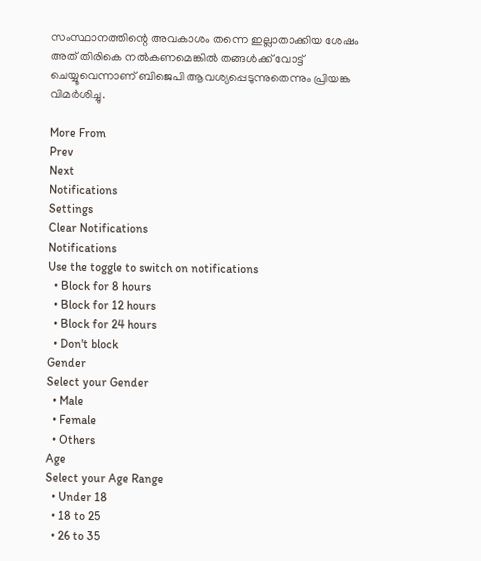സംസ്ഥാനത്തിന്റെ അവകാശം തന്നെ ഇല്ലാതാക്കിയ ശേഷം അത് തിരികെ നൽകണമെങ്കിൽ തങ്ങൾക്ക് വോട്ട് ചെയ്യൂവെന്നാണ് ബിജെപി ആവശ്യപ്പെടുന്നുതെന്നും പ്രിയങ്ക വിമർശിച്ചു.

More From
Prev
Next
Notifications
Settings
Clear Notifications
Notifications
Use the toggle to switch on notifications
  • Block for 8 hours
  • Block for 12 hours
  • Block for 24 hours
  • Don't block
Gender
Select your Gender
  • Male
  • Female
  • Others
Age
Select your Age Range
  • Under 18
  • 18 to 25
  • 26 to 35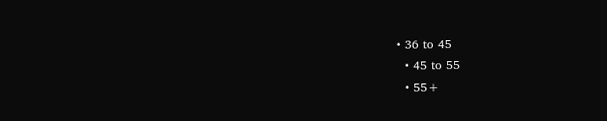• 36 to 45
  • 45 to 55
  • 55+